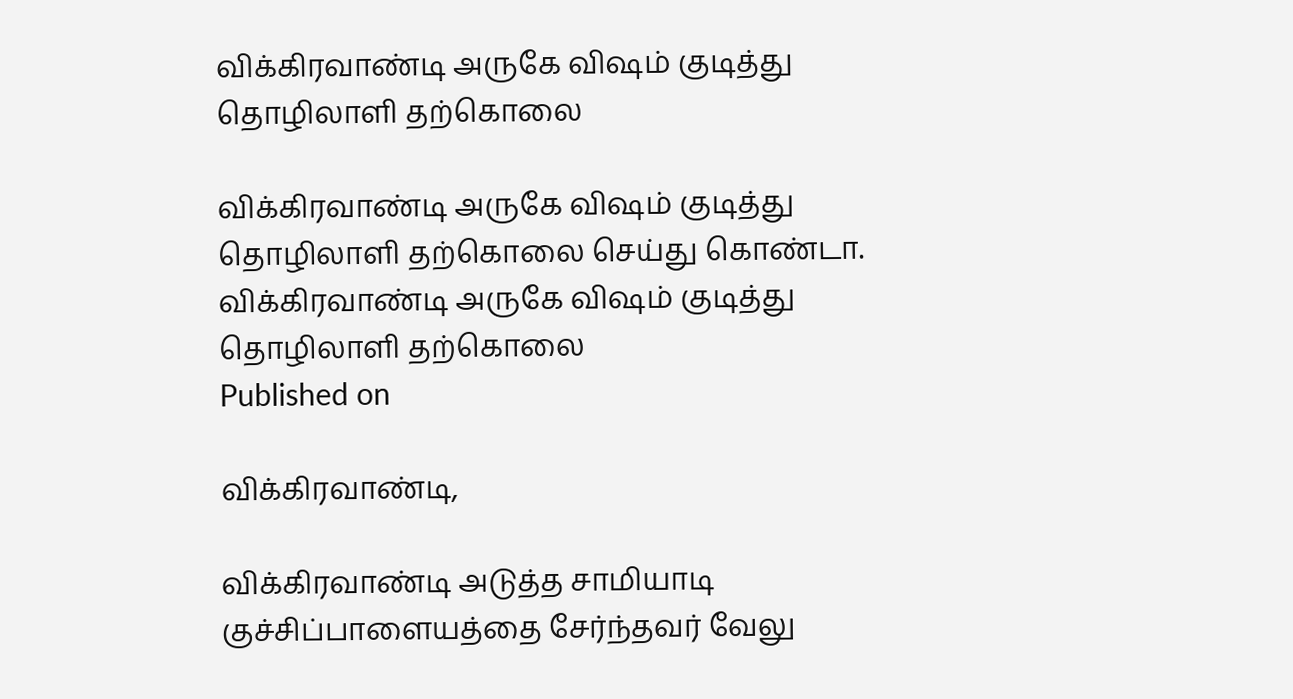விக்கிரவாண்டி அருகே விஷம் குடித்து தொழிலாளி தற்கொலை

விக்கிரவாண்டி அருகே விஷம் குடித்து தொழிலாளி தற்கொலை செய்து கொண்டா.
விக்கிரவாண்டி அருகே விஷம் குடித்து தொழிலாளி தற்கொலை
Published on

விக்கிரவாண்டி,

விக்கிரவாண்டி அடுத்த சாமியாடி குச்சிப்பாளையத்தை சேர்ந்தவர் வேலு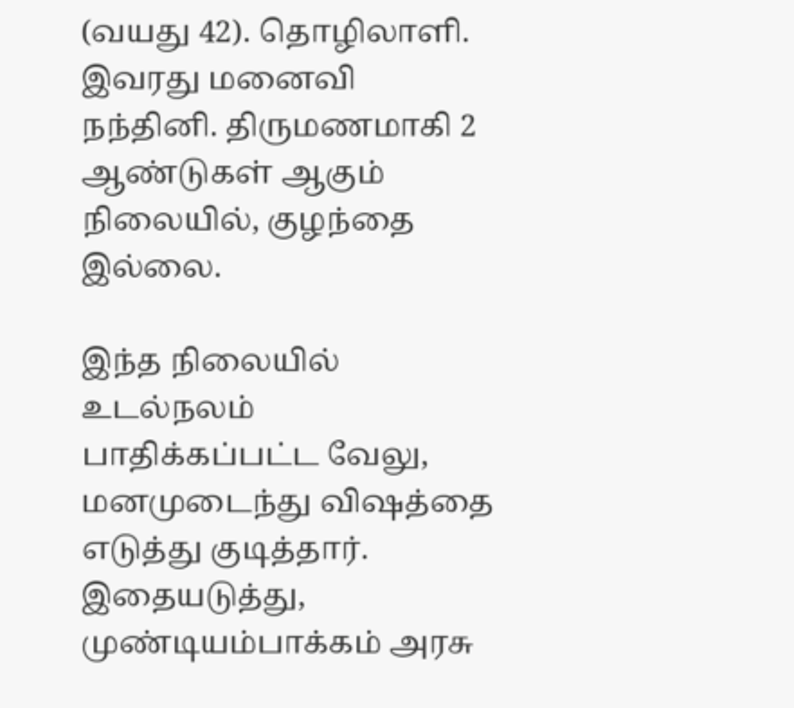(வயது 42). தொழிலாளி. இவரது மனைவி நந்தினி. திருமணமாகி 2 ஆண்டுகள் ஆகும் நிலையில், குழந்தை இல்லை.

இந்த நிலையில் உடல்நலம் பாதிக்கப்பட்ட வேலு, மனமுடைந்து விஷத்தை எடுத்து குடித்தார். இதையடுத்து, முண்டியம்பாக்கம் அரசு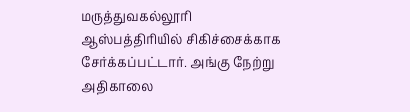மருத்துவகல்லூரி ஆஸ்பத்திரியில் சிகிச்சைக்காக சேர்க்கப்பட்டார். அங்கு நேற்று அதிகாலை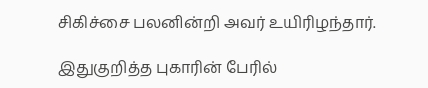சிகிச்சை பலனின்றி அவர் உயிரிழந்தார்.

இதுகுறித்த புகாரின் பேரில்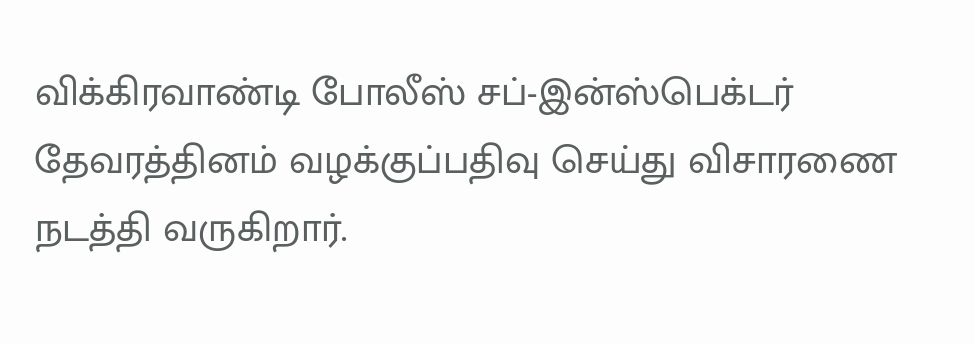விக்கிரவாண்டி போலீஸ் சப்-இன்ஸ்பெக்டர் தேவரத்தினம் வழக்குப்பதிவு செய்து விசாரணை நடத்தி வருகிறார்.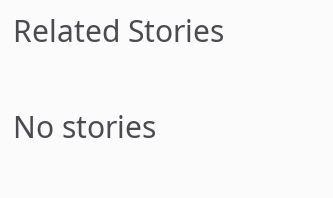Related Stories

No stories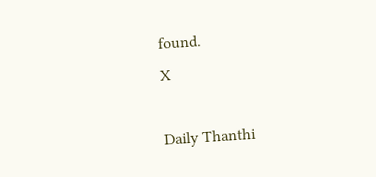found.
X

Daily Thanthi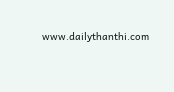www.dailythanthi.com